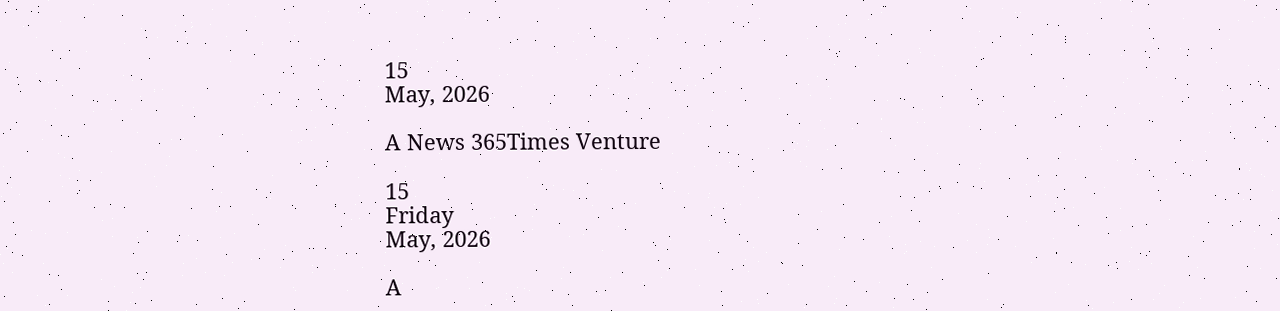15
May, 2026

A News 365Times Venture

15
Friday
May, 2026

A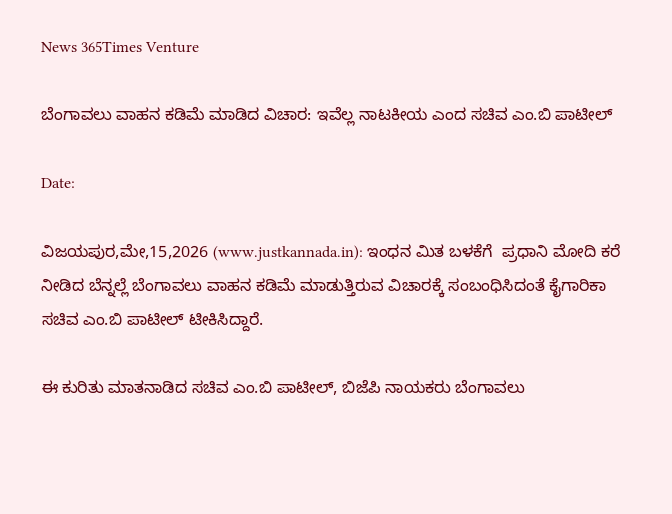News 365Times Venture

ಬೆಂಗಾವಲು ವಾಹನ ಕಡಿಮೆ ಮಾಡಿದ ವಿಚಾರ: ಇವೆಲ್ಲ ನಾಟಕೀಯ ಎಂದ ಸಚಿವ ಎಂ.ಬಿ ಪಾಟೀಲ್

Date:

ವಿಜಯಪುರ,ಮೇ,15,2026 (www.justkannada.in): ಇಂಧನ ಮಿತ ಬಳಕೆಗೆ  ಪ್ರಧಾನಿ ಮೋದಿ ಕರೆ ನೀಡಿದ ಬೆನ್ನಲ್ಲೆ ಬೆಂಗಾವಲು ವಾಹನ ಕಡಿಮೆ ಮಾಡುತ್ತಿರುವ ವಿಚಾರಕ್ಕೆ ಸಂಬಂಧಿಸಿದಂತೆ ಕೈಗಾರಿಕಾ ಸಚಿವ ಎಂ.ಬಿ ಪಾಟೀಲ್ ಟೀಕಿಸಿದ್ದಾರೆ.

ಈ ಕುರಿತು ಮಾತನಾಡಿದ ಸಚಿವ ಎಂ.ಬಿ ಪಾಟೀಲ್, ಬಿಜೆಪಿ ನಾಯಕರು ಬೆಂಗಾವಲು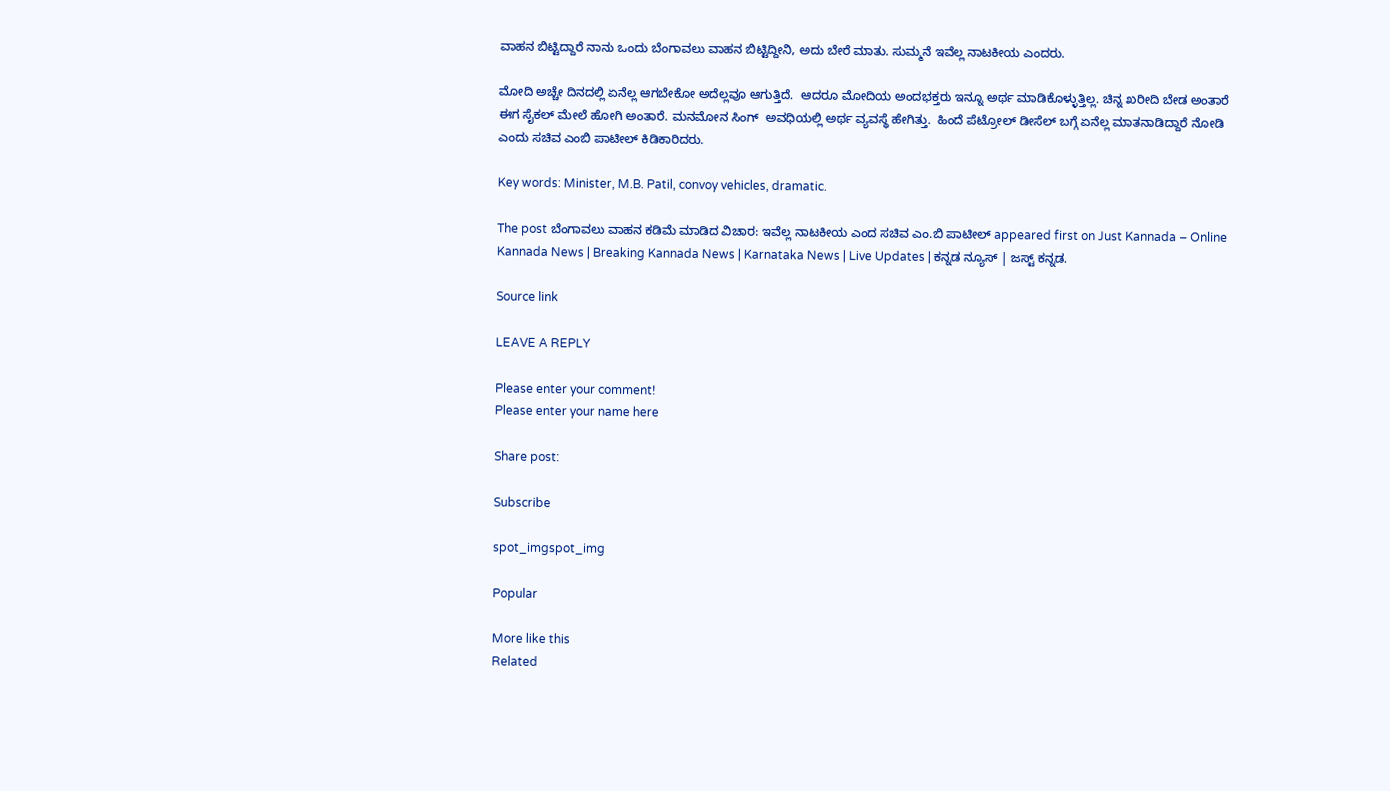ವಾಹನ ಬಿಟ್ಟಿದ್ದಾರೆ ನಾನು ಒಂದು ಬೆಂಗಾವಲು ವಾಹನ ಬಿಟ್ಟಿದ್ದೀನಿ, ಅದು ಬೇರೆ ಮಾತು. ಸುಮ್ಮನೆ ಇವೆಲ್ಲ ನಾಟಕೀಯ ಎಂದರು.

ಮೋದಿ ಅಚ್ಚೇ ದಿನದಲ್ಲಿ ಏನೆಲ್ಲ ಆಗಬೇಕೋ ಅದೆಲ್ಲವೂ ಆಗುತ್ತಿದೆ.  ಆದರೂ ಮೋದಿಯ ಅಂದಭಕ್ತರು ಇನ್ನೂ ಅರ್ಥ ಮಾಡಿಕೊಳ್ಳುತ್ತಿಲ್ಲ. ಚಿನ್ನ ಖರೀದಿ ಬೇಡ ಅಂತಾರೆ ಈಗ ಸೈಕಲ್ ಮೇಲೆ ಹೋಗಿ ಅಂತಾರೆ. ಮನಮೋನ ಸಿಂಗ್  ಅವಧಿಯಲ್ಲಿ ಅರ್ಥ ವ್ಯವಸ್ಥೆ ಹೇಗಿತ್ತು.  ಹಿಂದೆ ಪೆಟ್ರೋಲ್ ಡೀಸೆಲ್ ಬಗ್ಗೆ ಏನೆಲ್ಲ ಮಾತನಾಡಿದ್ದಾರೆ ನೋಡಿ ಎಂದು ಸಚಿವ ಎಂಬಿ ಪಾಟೀಲ್ ಕಿಡಿಕಾರಿದರು.

Key words: Minister, M.B. Patil, convoy vehicles, dramatic.

The post ಬೆಂಗಾವಲು ವಾಹನ ಕಡಿಮೆ ಮಾಡಿದ ವಿಚಾರ: ಇವೆಲ್ಲ ನಾಟಕೀಯ ಎಂದ ಸಚಿವ ಎಂ.ಬಿ ಪಾಟೀಲ್ appeared first on Just Kannada – Online Kannada News | Breaking Kannada News | Karnataka News | Live Updates | ಕನ್ನಡ ನ್ಯೂಸ್ | ಜಸ್ಟ್ ಕನ್ನಡ.

Source link

LEAVE A REPLY

Please enter your comment!
Please enter your name here

Share post:

Subscribe

spot_imgspot_img

Popular

More like this
Related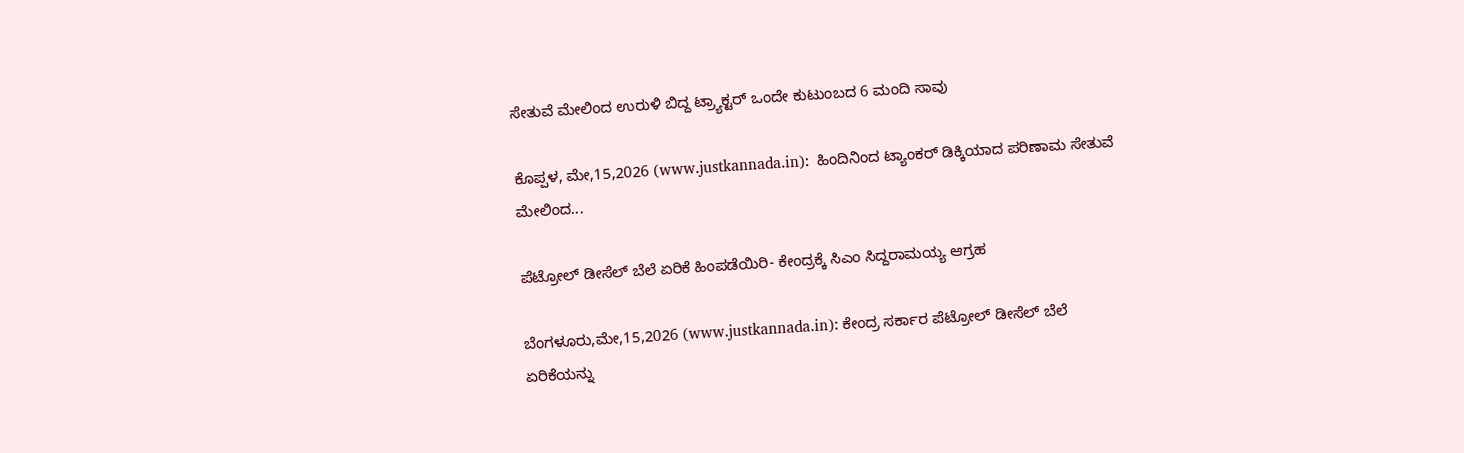ಸೇತುವೆ ಮೇಲಿಂದ ಉರುಳಿ ಬಿದ್ದ ಟ್ರ್ಯಾಕ್ಟರ್ ಒಂದೇ ಕುಟುಂಬದ 6 ಮಂದಿ ಸಾವು

ಕೊಪ್ಪಳ, ಮೇ,15,2026 (www.justkannada.in):  ಹಿಂದಿನಿಂದ ಟ್ಯಾಂಕರ್ ಡಿಕ್ಕಿಯಾದ ಪರಿಣಾಮ ಸೇತುವೆ ಮೇಲಿಂದ...

ಪೆಟ್ರೋಲ್ ಡೀಸೆಲ್ ಬೆಲೆ ಏರಿಕೆ ಹಿಂಪಡೆಯಿರಿ- ಕೇಂದ್ರಕ್ಕೆ ಸಿಎಂ ಸಿದ್ದರಾಮಯ್ಯ ಆಗ್ರಹ

ಬೆಂಗಳೂರು,ಮೇ,15,2026 (www.justkannada.in): ಕೇಂದ್ರ ಸರ್ಕಾರ ಪೆಟ್ರೋಲ್ ಡೀಸೆಲ್ ಬೆಲೆ ಏರಿಕೆಯನ್ನು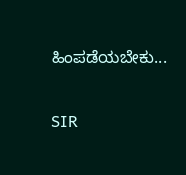ಹಿಂಪಡೆಯಬೇಕು...

SIR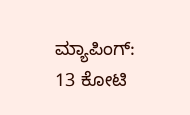ಮ್ಯಾಪಿಂಗ್: 13 ಕೋಟಿ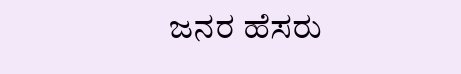ಜನರ ಹೆಸರು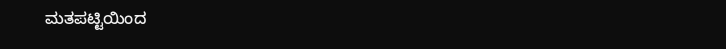ಮತಪಟ್ಟಿಯಿಂದ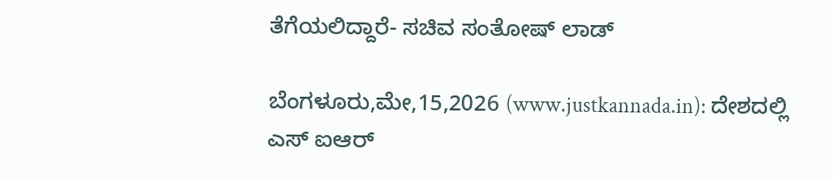ತೆಗೆಯಲಿದ್ದಾರೆ- ಸಚಿವ ಸಂತೋಷ್ ಲಾಡ್

ಬೆಂಗಳೂರು,ಮೇ,15,2026 (www.justkannada.in): ದೇಶದಲ್ಲಿ ಎಸ್ ಐಆರ್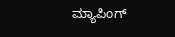ಮ್ಯಾಪಿಂಗ್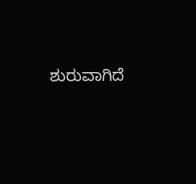ಶುರುವಾಗಿದೆ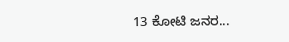13 ಕೋಟಿ ಜನರ...